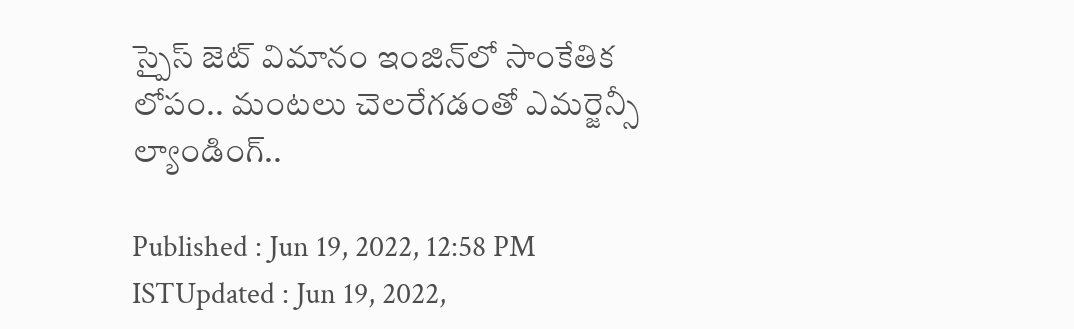స్పైస్‌ జెట్ విమానం ఇంజిన్‌లో సాంకేతిక లోపం.. మంటలు చెలరేగడంతో ఎమర్జెన్సీ ల్యాండింగ్..

Published : Jun 19, 2022, 12:58 PM ISTUpdated : Jun 19, 2022,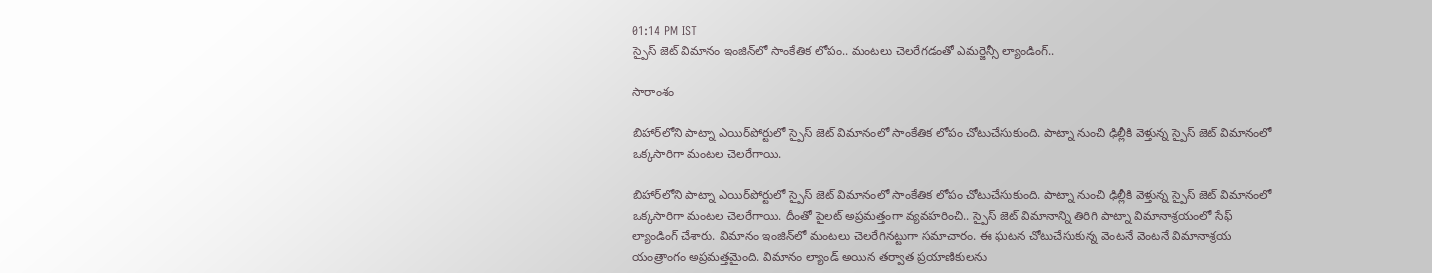01:14 PM IST
స్పైస్‌ జెట్ విమానం ఇంజిన్‌లో సాంకేతిక లోపం.. మంటలు చెలరేగడంతో ఎమర్జెన్సీ ల్యాండింగ్..

సారాంశం

బిహార్‌లోని పాట్నా ఎయిర్‌పోర్టు‌లో స్పైస్ జెట్ విమానంలో సాంకేతిక లోపం చోటుచేసుకుంది. పాట్నా నుంచి ఢిల్లీకి వెళ్తున్న స్పైస్ జెట్ విమానంలో ఒక్కసారిగా మంటల చెలరేగాయి.

బిహార్‌లోని పాట్నా ఎయిర్‌పోర్టు‌లో స్పైస్ జెట్ విమానంలో సాంకేతిక లోపం చోటుచేసుకుంది. పాట్నా నుంచి ఢిల్లీకి వెళ్తున్న స్పైస్ జెట్ విమానంలో ఒక్కసారిగా మంటల చెలరేగాయి. దీంతో పైలట్ అప్రమత్తంగా వ్యవహరించి.. స్పైస్ జెట్ విమానాన్ని తిరిగి పాట్నా విమానాశ్రయంలో సేఫ్ ల్యాండింగ్ చేశారు. విమానం ఇంజిన్‌లో మంటలు చెలరేగినట్టుగా సమాచారం. ఈ ఘటన చోటుచేసుకున్న వెంటనే వెంటనే విమానాశ్రయ యంత్రాంగం అప్రమత్తమైంది. విమానం ల్యాండ్ అయిన తర్వాత ప్రయాణికులను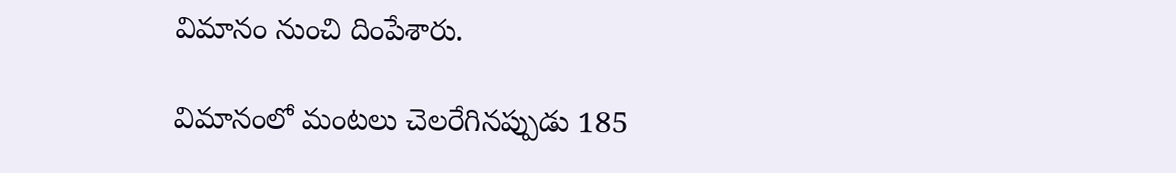విమానం నుంచి దింపేశారు.

విమానంలో మంటలు చెలరేగినప్పుడు 185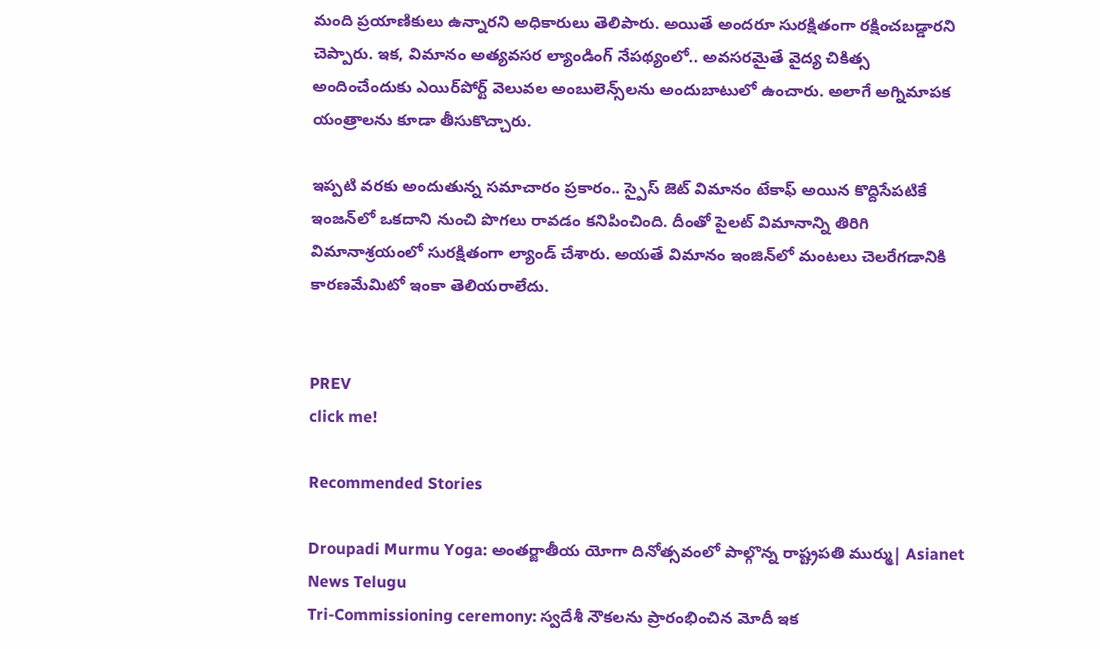మంది ప్రయాణికులు ఉన్నారని అధికారులు తెలిపారు. అయితే అందరూ సురక్షితంగా రక్షించబడ్డారని చెప్పారు. ఇక, విమానం అత్యవసర ల్యాండింగ్ నేపథ్యంలో.. అవసరమైతే వైద్య చికిత్స అందించేందుకు ఎయిర్‌పోర్ట్ వెలువల అంబులెన్స్‌లను అందుబాటులో ఉంచారు. అలాగే అగ్నిమాపక యంత్రాలను కూడా తీసుకొచ్చారు.

ఇప్పటి వరకు అందుతున్న సమాచారం ప్రకారం.. స్పైస్‌ జెట్ విమానం టేకాఫ్ అయిన కొద్దిసేపటికే ఇంజన్‌లో ఒకదాని నుంచి పొగలు రావడం కనిపించింది. దీంతో పైలట్ విమానాన్ని తిరిగి విమానాశ్రయంలో సురక్షితంగా ల్యాండ్ చేశారు. అయతే విమానం ఇంజిన్‌లో మంటలు చెలరేగడానికి కారణమేమిటో ఇంకా తెలియరాలేదు.


PREV
click me!

Recommended Stories

Droupadi Murmu Yoga: అంతర్జాతీయ యోగా దినోత్సవంలో పాల్గొన్న రాష్ట్రపతి ముర్ము| Asianet News Telugu
Tri-Commissioning ceremony: స్వదేశీ నౌకలను ప్రారంభించిన మోదీ ఇక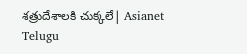శత్రుదేశాలకి చుక్కలే| Asianet Telugu